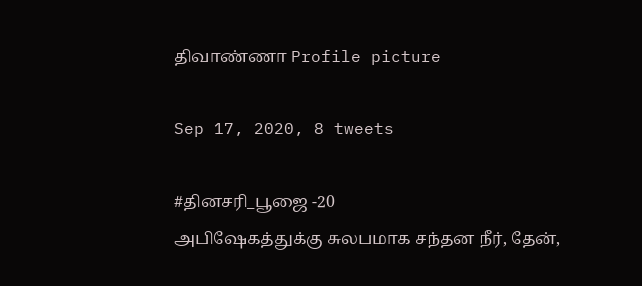திவாண்ணா Profile picture

Sep 17, 2020, 8 tweets

#தினசரி_பூஜை -20
அபிஷேகத்துக்கு சுலபமாக சந்தன நீர், தேன்,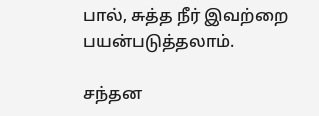பால், சுத்த நீர் இவற்றை பயன்படுத்தலாம்.

சந்தன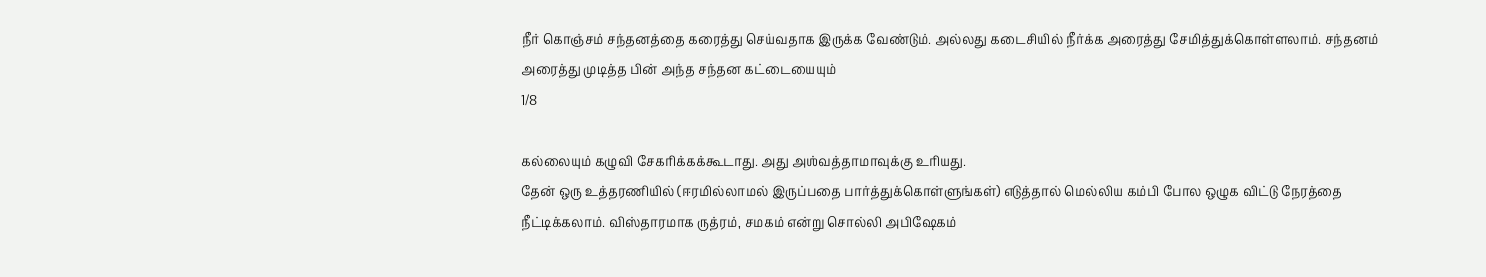நீர் கொஞ்சம் சந்தனத்தை கரைத்து செய்வதாக இருக்க வேண்டும். அல்லது கடைசியில் நீர்க்க அரைத்து சேமித்துக்கொள்ளலாம். சந்தனம் அரைத்து முடித்த பின் அந்த சந்தன கட்டையையும்
1/8

கல்லையும் கழுவி சேகரிக்கக்கூடாது. அது அஶ்வத்தாமாவுக்கு உரியது.
தேன் ஒரு உத்தரணியில் (ஈரமில்லாமல் இருப்பதை பார்த்துக்கொள்ளுங்கள்) எடுத்தால் மெல்லிய கம்பி போல ஒழுக விட்டு நேரத்தை நீட்டிக்கலாம். விஸ்தாரமாக ருத்ரம், சமகம் என்று சொல்லி அபிஷேகம்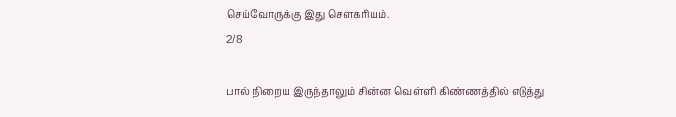செய்வோருக்கு இது சௌகரியம்.
2/8

பால் நிறைய இருந்தாலும் சின்ன வெள்ளி கிண்ணத்தில் எடுத்து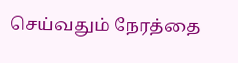செய்வதும் நேரத்தை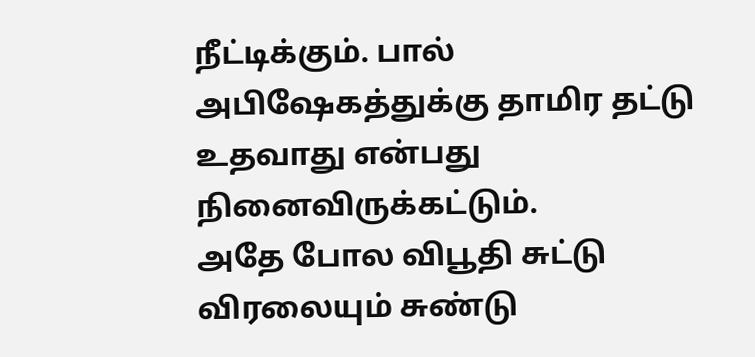நீட்டிக்கும். பால் அபிஷேகத்துக்கு தாமிர தட்டு உதவாது என்பது நினைவிருக்கட்டும்.
அதே போல விபூதி சுட்டு விரலையும் சுண்டு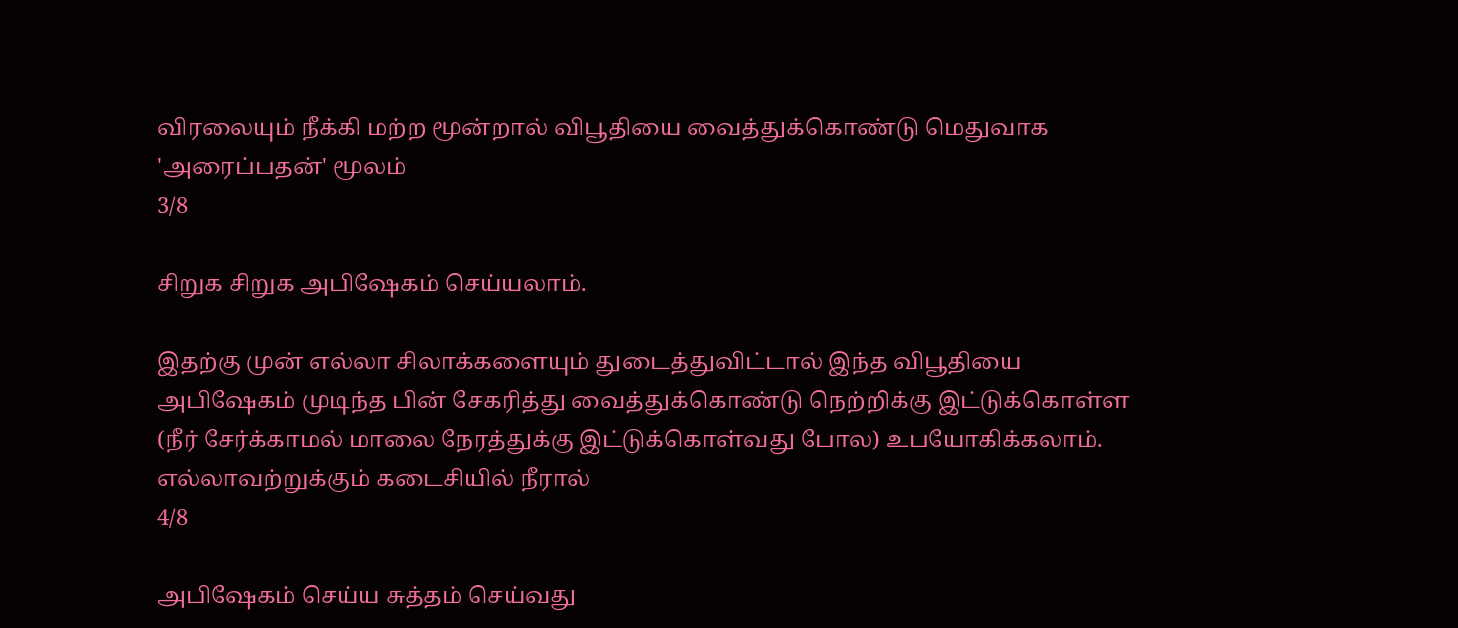விரலையும் நீக்கி மற்ற மூன்றால் விபூதியை வைத்துக்கொண்டு மெதுவாக 'அரைப்பதன்' மூலம்
3/8

சிறுக சிறுக அபிஷேகம் செய்யலாம்.

இதற்கு முன் எல்லா சிலாக்களையும் துடைத்துவிட்டால் இந்த விபூதியை அபிஷேகம் முடிந்த பின் சேகரித்து வைத்துக்கொண்டு நெற்றிக்கு இட்டுக்கொள்ள (நீர் சேர்க்காமல் மாலை நேரத்துக்கு இட்டுக்கொள்வது போல) உபயோகிக்கலாம். எல்லாவற்றுக்கும் கடைசியில் நீரால்
4/8

அபிஷேகம் செய்ய சுத்தம் செய்வது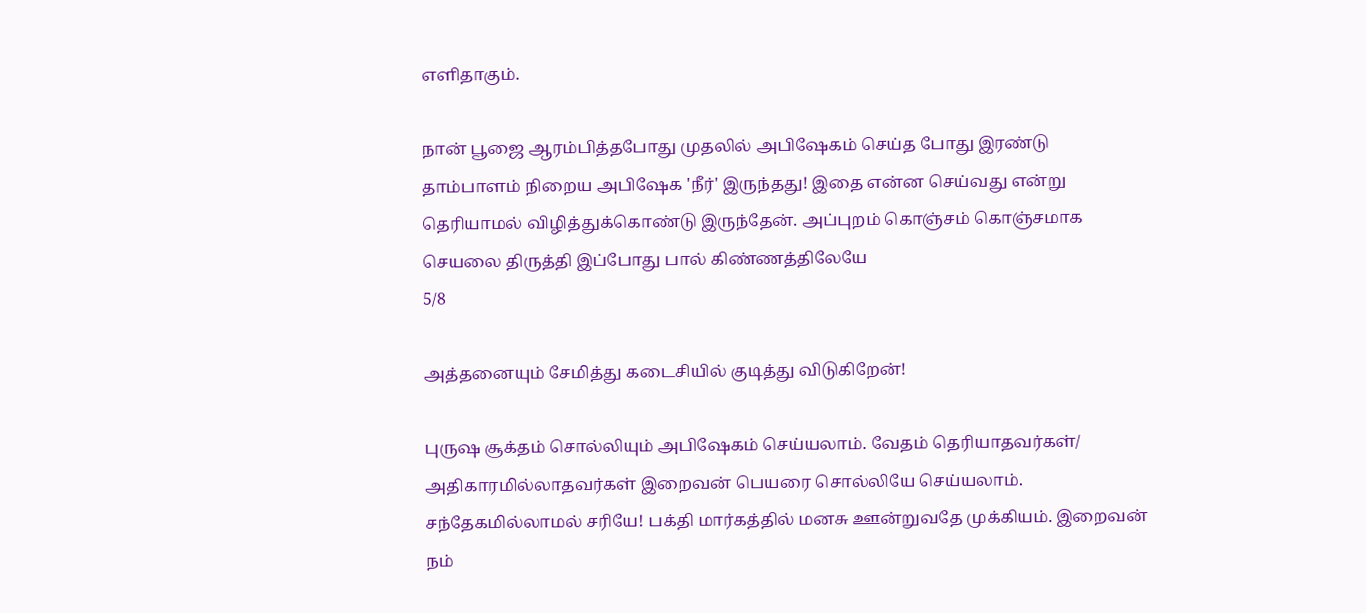எளிதாகும்.

நான் பூஜை ஆரம்பித்தபோது முதலில் அபிஷேகம் செய்த போது இரண்டு தாம்பாளம் நிறைய அபிஷேக 'நீர்' இருந்தது! இதை என்ன செய்வது என்று தெரியாமல் விழித்துக்கொண்டு இருந்தேன். அப்புறம் கொஞ்சம் கொஞ்சமாக செயலை திருத்தி இப்போது பால் கிண்ணத்திலேயே
5/8

அத்தனையும் சேமித்து கடைசியில் குடித்து விடுகிறேன்!

புருஷ சூக்தம் சொல்லியும் அபிஷேகம் செய்யலாம். வேதம் தெரியாதவர்கள்/ அதிகாரமில்லாதவர்கள் இறைவன் பெயரை சொல்லியே செய்யலாம். சந்தேகமில்லாமல் சரியே! பக்தி மார்கத்தில் மனசு ஊன்றுவதே முக்கியம். இறைவன் நம்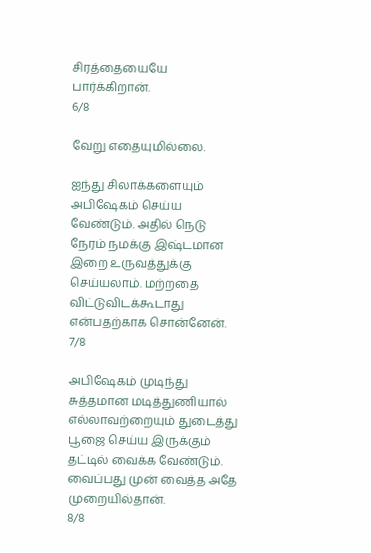சிரத்தையையே பார்க்கிறான்.
6/8

வேறு எதையுமில்லை.

ஐந்து சிலாக்களையும் அபிஷேகம் செய்ய வேண்டும். அதில் நெடு நேரம் நமக்கு இஷ்டமான இறை உருவத்துக்கு செய்யலாம். மற்றதை விட்டுவிடக்கூடாது என்பதற்காக சொன்னேன்.
7/8

அபிஷேகம் முடிந்து சுத்தமான மடித்துணியால் எல்லாவற்றையும் துடைத்து பூஜை செய்ய இருக்கும் தட்டில் வைக்க வேண்டும். வைப்பது முன் வைத்த அதே முறையில்தான்.
8/8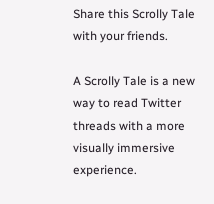Share this Scrolly Tale with your friends.

A Scrolly Tale is a new way to read Twitter threads with a more visually immersive experience.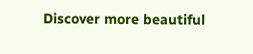Discover more beautiful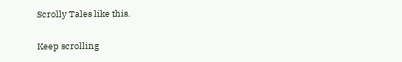Scrolly Tales like this.

Keep scrolling